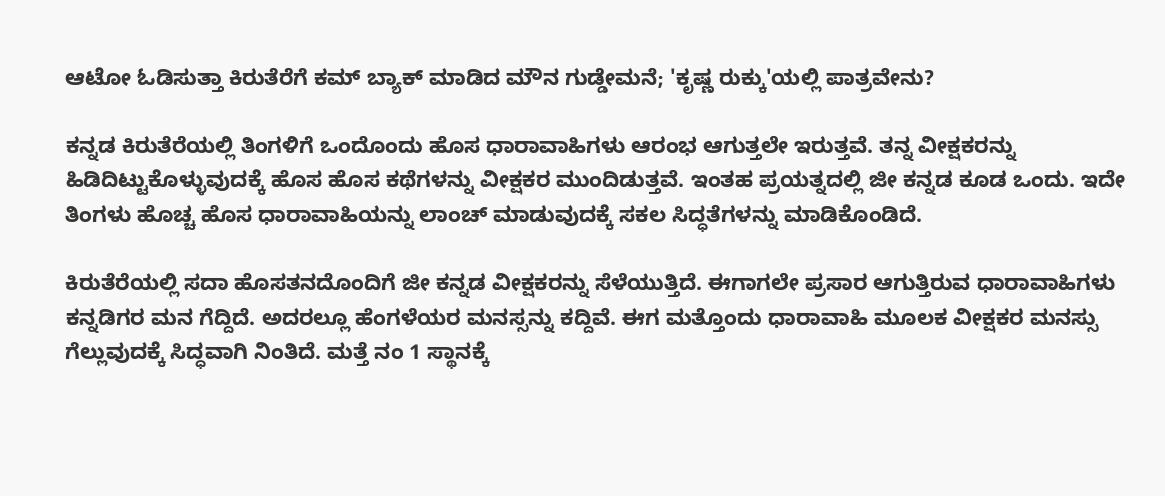ಆಟೋ ಓಡಿಸುತ್ತಾ ಕಿರುತೆರೆಗೆ ಕಮ್‌ ಬ್ಯಾಕ್ ಮಾಡಿದ ಮೌನ ಗುಡ್ಡೇಮನೆ; 'ಕೃಷ್ಣ ರುಕ್ಕು'ಯಲ್ಲಿ ಪಾತ್ರವೇನು?

ಕನ್ನಡ ಕಿರುತೆರೆಯಲ್ಲಿ ತಿಂಗಳಿಗೆ ಒಂದೊಂದು ಹೊಸ ಧಾರಾವಾಹಿಗಳು ಆರಂಭ ಆಗುತ್ತಲೇ ಇರುತ್ತವೆ. ತನ್ನ ವೀಕ್ಷಕರನ್ನು ಹಿಡಿದಿಟ್ಟುಕೊಳ್ಳುವುದಕ್ಕೆ ಹೊಸ ಹೊಸ ಕಥೆಗಳನ್ನು ವೀಕ್ಷಕರ ಮುಂದಿಡುತ್ತವೆ. ಇಂತಹ ಪ್ರಯತ್ನದಲ್ಲಿ ಜೀ ಕನ್ನಡ ಕೂಡ ಒಂದು. ಇದೇ ತಿಂಗಳು ಹೊಚ್ಚ ಹೊಸ ಧಾರಾವಾಹಿಯನ್ನು ಲಾಂಚ್ ಮಾಡುವುದಕ್ಕೆ ಸಕಲ ಸಿದ್ಧತೆಗಳನ್ನು ಮಾಡಿಕೊಂಡಿದೆ.

ಕಿರುತೆರೆಯಲ್ಲಿ ಸದಾ ಹೊಸತನದೊಂದಿಗೆ ಜೀ ಕನ್ನಡ ವೀಕ್ಷಕರನ್ನು ಸೆಳೆಯುತ್ತಿದೆ. ಈಗಾಗಲೇ ಪ್ರಸಾರ ಆಗುತ್ತಿರುವ ಧಾರಾವಾಹಿಗಳು ಕನ್ನಡಿಗರ ಮನ ಗೆದ್ದಿದೆ. ಅದರಲ್ಲೂ ಹೆಂಗಳೆಯರ ಮನಸ್ಸನ್ನು ಕದ್ದಿವೆ. ಈಗ ಮತ್ತೊಂದು ಧಾರಾವಾಹಿ ಮೂಲಕ ವೀಕ್ಷಕರ ಮನಸ್ಸು ಗೆಲ್ಲುವುದಕ್ಕೆ ಸಿದ್ಧವಾಗಿ ನಿಂತಿದೆ. ಮತ್ತೆ ನಂ 1 ಸ್ಥಾನಕ್ಕೆ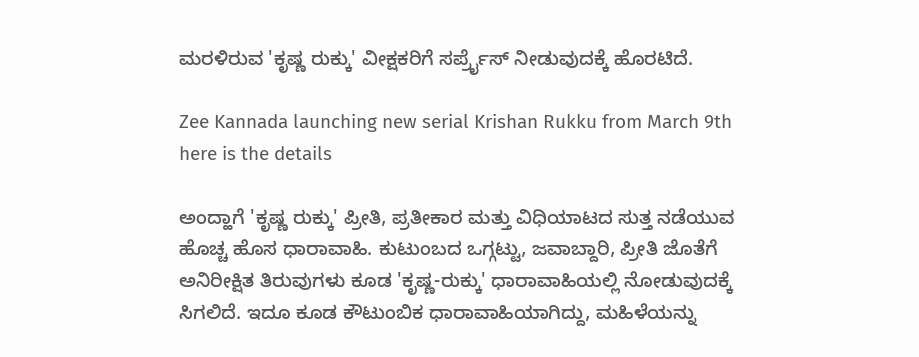ಮರಳಿರುವ 'ಕೃಷ್ಣ ರುಕ್ಕು' ವೀಕ್ಷಕರಿಗೆ ಸರ್ಪ್ರೈಸ್ ನೀಡುವುದಕ್ಕೆ ಹೊರಟಿದೆ.

Zee Kannada launching new serial Krishan Rukku from March 9th here is the details

ಅಂದ್ಹಾಗೆ 'ಕೃಷ್ಣ ರುಕ್ಕು' ಪ್ರೀತಿ, ಪ್ರತೀಕಾರ ಮತ್ತು ವಿಧಿಯಾಟದ ಸುತ್ತ ನಡೆಯುವ ಹೊಚ್ಚ ಹೊಸ ಧಾರಾವಾಹಿ. ಕುಟುಂಬದ ಒಗ್ಗಟ್ಟು, ಜವಾಬ್ದಾರಿ, ಪ್ರೀತಿ ಜೊತೆಗೆ ಅನಿರೀಕ್ಷಿತ ತಿರುವುಗಳು ಕೂಡ 'ಕೃಷ್ಣ-ರುಕ್ಕು' ಧಾರಾವಾಹಿಯಲ್ಲಿ ನೋಡುವುದಕ್ಕೆ ಸಿಗಲಿದೆ. ಇದೂ ಕೂಡ ಕೌಟುಂಬಿಕ ಧಾರಾವಾಹಿಯಾಗಿದ್ದು, ಮಹಿಳೆಯನ್ನು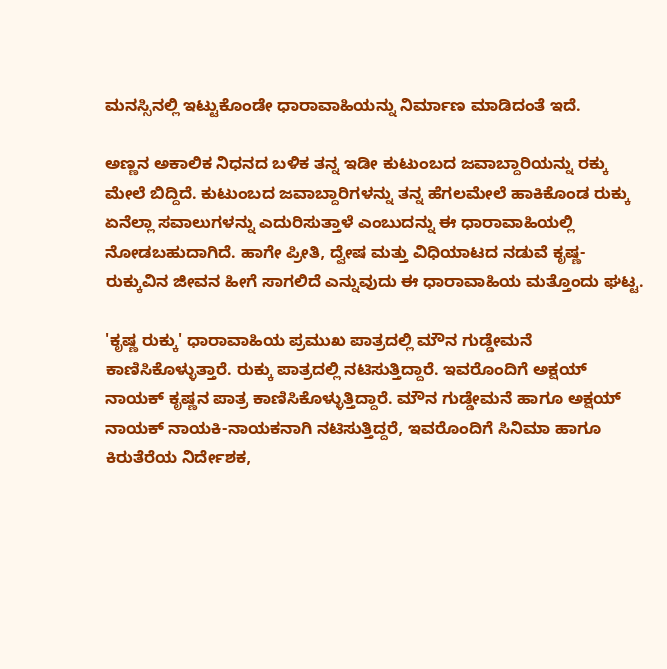ಮನಸ್ಸಿನಲ್ಲಿ ಇಟ್ಟುಕೊಂಡೇ ಧಾರಾವಾಹಿಯನ್ನು ನಿರ್ಮಾಣ ಮಾಡಿದಂತೆ ಇದೆ.

ಅಣ್ಣನ ಅಕಾಲಿಕ ನಿಧನದ ಬಳಿಕ ತನ್ನ ಇಡೀ ಕುಟುಂಬದ ಜವಾಬ್ದಾರಿಯನ್ನು ರಕ್ಕು ಮೇಲೆ ಬಿದ್ದಿದೆ. ಕುಟುಂಬದ ಜವಾಬ್ದಾರಿಗಳನ್ನು ತನ್ನ ಹೆಗಲಮೇಲೆ ಹಾಕಿಕೊಂಡ ರುಕ್ಕು ಏನೆಲ್ಲಾ ಸವಾಲುಗಳನ್ನು ಎದುರಿಸುತ್ತಾಳೆ ಎಂಬುದನ್ನು ಈ ಧಾರಾವಾಹಿಯಲ್ಲಿ ನೋಡಬಹುದಾಗಿದೆ. ಹಾಗೇ ಪ್ರೀತಿ, ದ್ವೇಷ ಮತ್ತು ವಿಧಿಯಾಟದ ನಡುವೆ ಕೃಷ್ಣ-ರುಕ್ಕುವಿನ ಜೀವನ ಹೀಗೆ ಸಾಗಲಿದೆ ಎನ್ನುವುದು ಈ ಧಾರಾವಾಹಿಯ ಮತ್ತೊಂದು ಘಟ್ಟ.

'ಕೃಷ್ಣ ರುಕ್ಕು' ಧಾರಾವಾಹಿಯ ಪ್ರಮುಖ ಪಾತ್ರದಲ್ಲಿ ಮೌನ ಗುಡ್ಡೇಮನೆ ಕಾಣಿಸಿಕೊಳ್ಳುತ್ತಾರೆ. ರುಕ್ಕು ಪಾತ್ರದಲ್ಲಿ ನಟಿಸುತ್ತಿದ್ದಾರೆ. ಇವರೊಂದಿಗೆ ಅಕ್ಷಯ್ ನಾಯಕ್ ಕೃಷ್ಣನ ಪಾತ್ರ ಕಾಣಿಸಿಕೊಳ್ಳುತ್ತಿದ್ದಾರೆ. ಮೌನ ಗುಡ್ಡೇಮನೆ ಹಾಗೂ ಅಕ್ಷಯ್ ನಾಯಕ್ ನಾಯಕಿ-ನಾಯಕನಾಗಿ ನಟಿಸುತ್ತಿದ್ದರೆ, ಇವರೊಂದಿಗೆ ಸಿನಿಮಾ ಹಾಗೂ ಕಿರುತೆರೆಯ ನಿರ್ದೇಶಕ,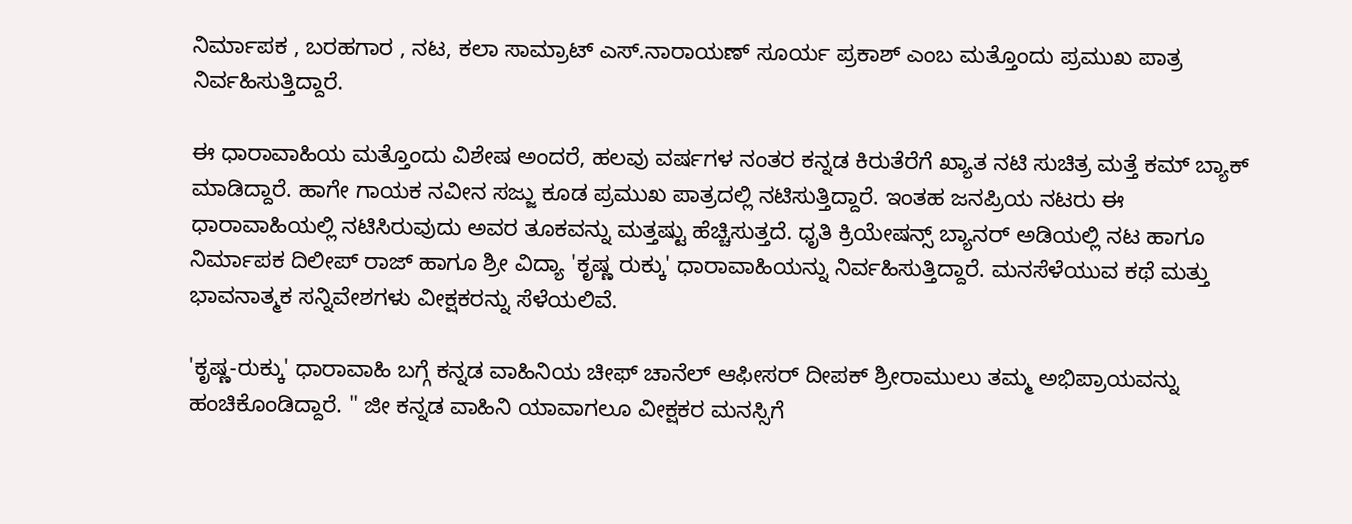ನಿರ್ಮಾಪಕ , ಬರಹಗಾರ , ನಟ, ಕಲಾ ಸಾಮ್ರಾಟ್ ಎಸ್.ನಾರಾಯಣ್ ಸೂರ್ಯ ಪ್ರಕಾಶ್ ಎಂಬ ಮತ್ತೊಂದು ಪ್ರಮುಖ ಪಾತ್ರ ನಿರ್ವಹಿಸುತ್ತಿದ್ದಾರೆ.

ಈ ಧಾರಾವಾಹಿಯ ಮತ್ತೊಂದು ವಿಶೇಷ ಅಂದರೆ, ಹಲವು ವರ್ಷಗಳ ನಂತರ ಕನ್ನಡ ಕಿರುತೆರೆಗೆ ಖ್ಯಾತ ನಟಿ ಸುಚಿತ್ರ ಮತ್ತೆ ಕಮ್ ಬ್ಯಾಕ್ ಮಾಡಿದ್ದಾರೆ. ಹಾಗೇ ಗಾಯಕ ನವೀನ ಸಜ್ಜು ಕೂಡ ಪ್ರಮುಖ ಪಾತ್ರದಲ್ಲಿ ನಟಿಸುತ್ತಿದ್ದಾರೆ. ಇಂತಹ ಜನಪ್ರಿಯ ನಟರು ಈ ಧಾರಾವಾಹಿಯಲ್ಲಿ ನಟಿಸಿರುವುದು ಅವರ ತೂಕವನ್ನು ಮತ್ತಷ್ಟು ಹೆಚ್ಚಿಸುತ್ತದೆ. ಧೃತಿ ಕ್ರಿಯೇಷನ್ಸ್ ಬ್ಯಾನರ್ ಅಡಿಯಲ್ಲಿ ನಟ ಹಾಗೂ ನಿರ್ಮಾಪಕ ದಿಲೀಪ್ ರಾಜ್ ಹಾಗೂ ಶ್ರೀ ವಿದ್ಯಾ 'ಕೃಷ್ಣ ರುಕ್ಕು' ಧಾರಾವಾಹಿಯನ್ನು ನಿರ್ವಹಿಸುತ್ತಿದ್ದಾರೆ. ಮನಸೆಳೆಯುವ ಕಥೆ ಮತ್ತು ಭಾವನಾತ್ಮಕ ಸನ್ನಿವೇಶಗಳು ವೀಕ್ಷಕರನ್ನು ಸೆಳೆಯಲಿವೆ.

'ಕೃಷ್ಣ-ರುಕ್ಕು' ಧಾರಾವಾಹಿ ಬಗ್ಗೆ ಕನ್ನಡ ವಾಹಿನಿಯ ಚೀಫ್ ಚಾನೆಲ್ ಆಫೀಸರ್ ದೀಪಕ್ ಶ್ರೀರಾಮುಲು ತಮ್ಮ ಅಭಿಪ್ರಾಯವನ್ನು ಹಂಚಿಕೊಂಡಿದ್ದಾರೆ. " ಜೀ ಕನ್ನಡ ವಾಹಿನಿ ಯಾವಾಗಲೂ ವೀಕ್ಷಕರ ಮನಸ್ಸಿಗೆ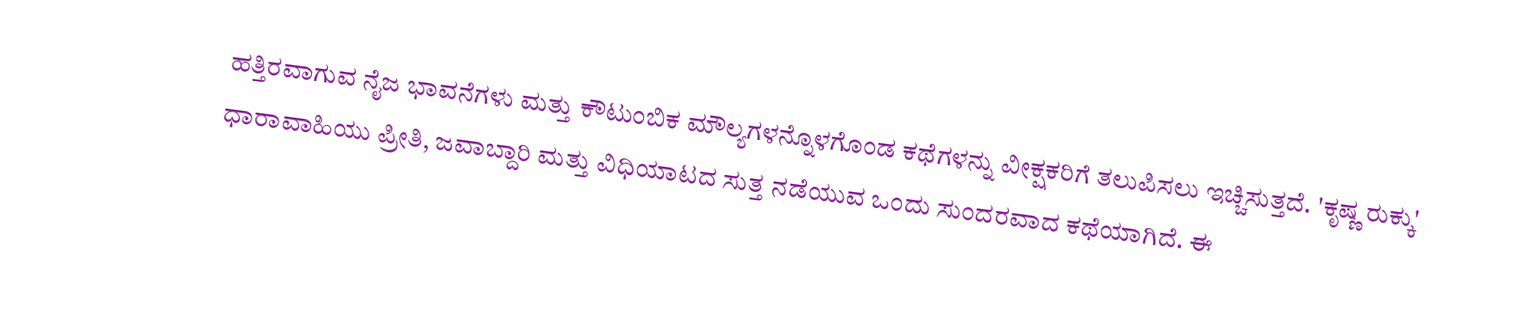ಹತ್ತಿರವಾಗುವ ನೈಜ ಭಾವನೆಗಳು ಮತ್ತು ಕೌಟುಂಬಿಕ ಮೌಲ್ಯಗಳನ್ನೊಳಗೊಂಡ ಕಥೆಗಳನ್ನು ವೀಕ್ಷಕರಿಗೆ ತಲುಪಿಸಲು ಇಚ್ಚಿಸುತ್ತದೆ. 'ಕೃಷ್ಣ ರುಕ್ಕು' ಧಾರಾವಾಹಿಯು ಪ್ರೀತಿ, ಜವಾಬ್ದಾರಿ ಮತ್ತು ವಿಧಿಯಾಟದ ಸುತ್ತ ನಡೆಯುವ ಒಂದು ಸುಂದರವಾದ ಕಥೆಯಾಗಿದೆ. ಈ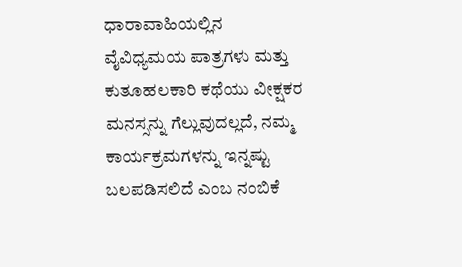ಧಾರಾವಾಹಿಯಲ್ಲಿನ ವೈವಿಧ್ಯಮಯ ಪಾತ್ರಗಳು ಮತ್ತು ಕುತೂಹಲಕಾರಿ ಕಥೆಯು ವೀಕ್ಷಕರ ಮನಸ್ಸನ್ನು ಗೆಲ್ಲುವುದಲ್ಲದೆ, ನಮ್ಮ ಕಾರ್ಯಕ್ರಮಗಳನ್ನು ಇನ್ನಷ್ಟು ಬಲಪಡಿಸಲಿದೆ ಎಂಬ ನಂಬಿಕೆ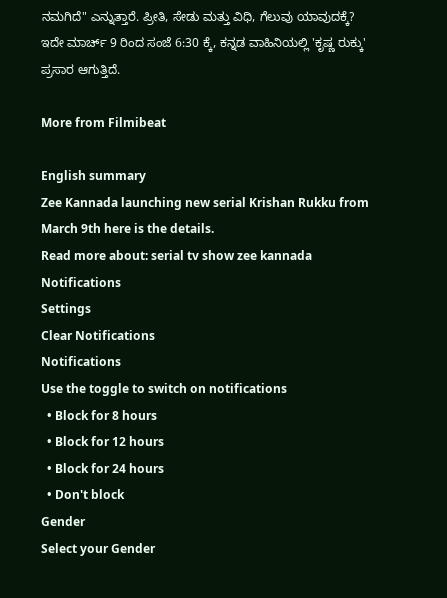ನಮಗಿದೆ" ಎನ್ನುತ್ತಾರೆ. ಪ್ರೀತಿ, ಸೇಡು ಮತ್ತು ವಿಧಿ, ಗೆಲುವು ಯಾವುದಕ್ಕೆ? ಇದೇ ಮಾರ್ಚ್ 9 ರಿಂದ ಸಂಜೆ 6:30 ಕ್ಕೆ, ಕನ್ನಡ ವಾಹಿನಿಯಲ್ಲಿ 'ಕೃಷ್ಣ ರುಕ್ಕು' ಪ್ರಸಾರ ಆಗುತ್ತಿದೆ.

More from Filmibeat

English summary
Zee Kannada launching new serial Krishan Rukku from March 9th here is the details.
Read more about: serial tv show zee kannada
Notifications
Settings
Clear Notifications
Notifications
Use the toggle to switch on notifications
  • Block for 8 hours
  • Block for 12 hours
  • Block for 24 hours
  • Don't block
Gender
Select your Gender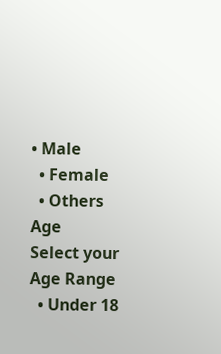• Male
  • Female
  • Others
Age
Select your Age Range
  • Under 18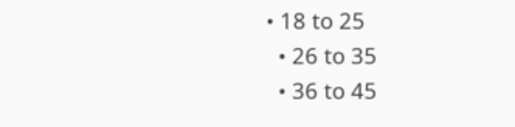• 18 to 25
  • 26 to 35
  • 36 to 45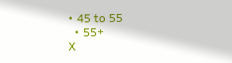• 45 to 55
  • 55+
X